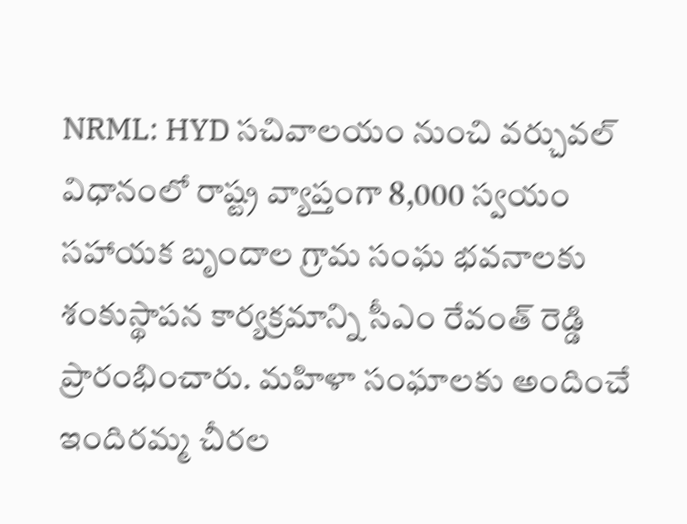NRML: HYD సచివాలయం నుంచి వర్చువల్ విధానంలో రాష్ట్ర వ్యాప్తంగా 8,000 స్వయం సహాయక బృందాల గ్రామ సంఘ భవనాలకు శంకుస్థాపన కార్యక్రమాన్ని సీఎం రేవంత్ రెడ్డి ప్రారంభించారు. మహిళా సంఘాలకు అందించే ఇందిరమ్మ చీరల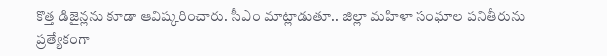కొత్త డిజైన్లను కూడా ఆవిష్కరించారు. సీఎం మాట్లాడుతూ.. జిల్లా మహిళా సంఘాల పనితీరును ప్రత్యేకంగా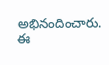అభినందించారు. ఈ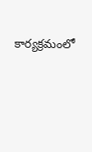కార్యక్రమంలో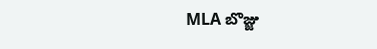MLA బొజ్జు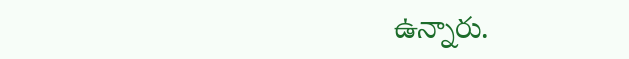ఉన్నారు.